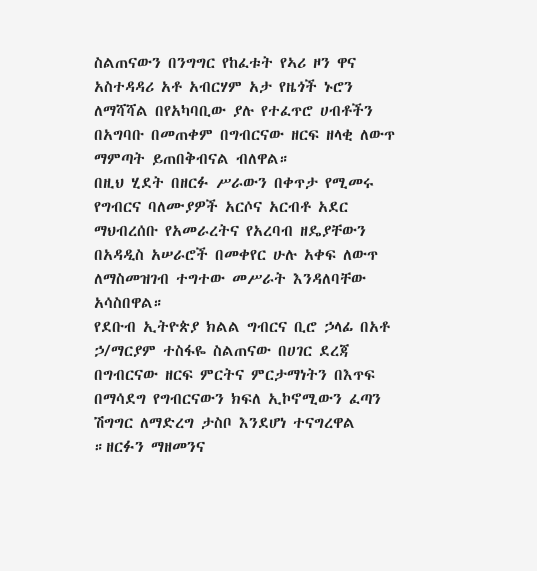ስልጠናውን በንግግር የከፈቱት የኣሪ ዞን ዋና አስተዳዳሪ አቶ አብርሃም አታ የዜጎች ኑሮን ለማሻሻል በየአካባቢው ያሉ የተፈጥሮ ሀብቶችን በአግባቡ በመጠቀም በግብርናው ዘርፍ ዘላቂ ለውጥ ማምጣት ይጠበቅብናል ብለዋል።
በዚህ ሂደት በዘርፉ ሥራውን በቀጥታ የሚመሩ የግብርና ባለሙያዎች አርሶና አርብቶ አደር ማህብረሰቡ የአመራረትና የአረባብ ዘዴያቸውን በአዳዲስ አሠራሮች በመቀየር ሁሉ አቀፍ ለውጥ ለማስመዝገብ ተግተው መሥራት እንዳለባቸው አሳስበዋል።
የደቡብ ኢትዮጵያ ክልል ግብርና ቢሮ ኃላፊ በአቶ ኃ/ማርያም ተስፋዬ ስልጠናው በሀገር ደረጃ በግብርናው ዘርፍ ምርትና ምርታማነትን በእጥፍ በማሳደግ የግብርናውን ክፍለ ኢኮኖሚውን ፈጣን ሽግግር ለማድረግ ታስቦ እንደሆነ ተናግረዋል ።ዘርፉን ማዘመንና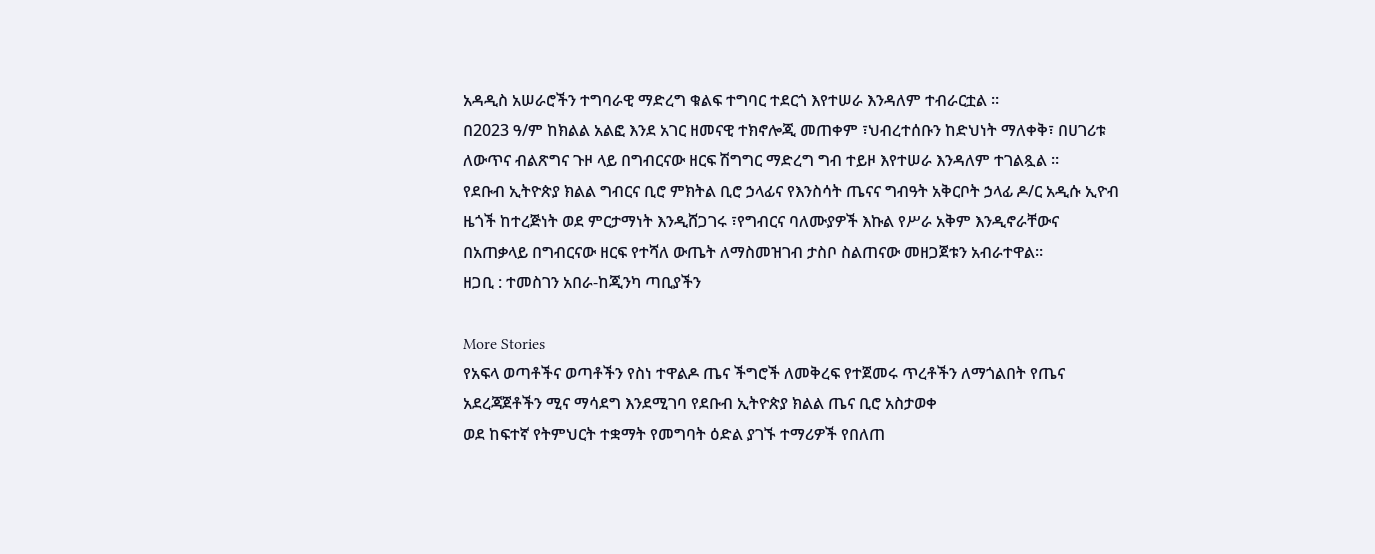አዳዲስ አሠራሮችን ተግባራዊ ማድረግ ቁልፍ ተግባር ተደርጎ እየተሠራ እንዳለም ተብራርቷል ።
በ2023 ዓ/ም ከክልል አልፎ እንደ አገር ዘመናዊ ተክኖሎጂ መጠቀም ፣ህብረተሰቡን ከድህነት ማለቀቅ፣ በሀገሪቱ ለውጥና ብልጽግና ጉዞ ላይ በግብርናው ዘርፍ ሽግግር ማድረግ ግብ ተይዞ እየተሠራ እንዳለም ተገልጿል ።
የደቡብ ኢትዮጵያ ክልል ግብርና ቢሮ ምክትል ቢሮ ኃላፊና የእንስሳት ጤናና ግብዓት አቅርቦት ኃላፊ ዶ/ር አዲሱ ኢዮብ ዜጎች ከተረጅነት ወደ ምርታማነት እንዲሸጋገሩ ፣የግብርና ባለሙያዎች እኩል የሥራ አቅም እንዲኖራቸውና በአጠቃላይ በግብርናው ዘርፍ የተሻለ ውጤት ለማስመዝገብ ታስቦ ስልጠናው መዘጋጀቱን አብራተዋል።
ዘጋቢ : ተመስገን አበራ-ከጂንካ ጣቢያችን

More Stories
የአፍላ ወጣቶችና ወጣቶችን የስነ ተዋልዶ ጤና ችግሮች ለመቅረፍ የተጀመሩ ጥረቶችን ለማጎልበት የጤና አደረጃጀቶችን ሚና ማሳደግ እንደሚገባ የደቡብ ኢትዮጵያ ክልል ጤና ቢሮ አስታወቀ
ወደ ከፍተኛ የትምህርት ተቋማት የመግባት ዕድል ያገኙ ተማሪዎች የበለጠ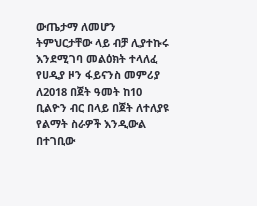ውጤታማ ለመሆን ትምህርታቸው ላይ ብቻ ሊያተኩሩ እንደሚገባ መልዕክት ተላለፈ
የሀዲያ ዞን ፋይናንስ መምሪያ ለ2018 በጀት ዓመት ከ10 ቢልዮን ብር በላይ በጀት ለተለያዩ የልማት ስራዎች እንዲውል በተገቢው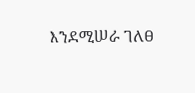እንደሚሠራ ገለፀ